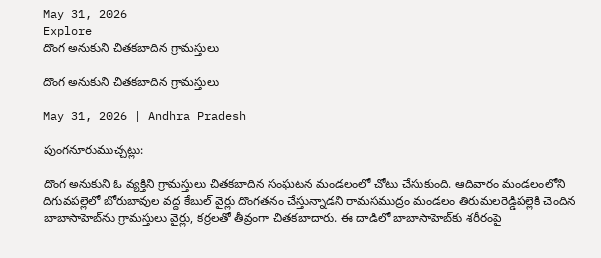May 31, 2026
Explore
దొంగ అనుకుని చితకబాదిన గ్రామస్తులు

దొంగ అనుకుని చితకబాదిన గ్రామస్తులు

May 31, 2026 | Andhra Pradesh

పుంగనూరుముచ్చట్లు:

దొంగ అనుకుని ఓ వ్యక్తిని గ్రామస్తులు చితకబాదిన సంఘటన మండలంలో చోటు చేసుకుంది. ఆదివారం మండలంలోని దిగువపల్లెలో బోరుబావుల వద్ద కేబుల్‌ వైర్లు దొంగతనం చేస్తున్నాడని రామసముద్రం మండలం తిరుమలరెడ్డిపల్లెకి చెందిన బాబాసాహెబ్‌ను గ్రామస్తులు వైర్లు, కర్రలతో తీవ్రంగా చితకబాదారు. ఈ దాడిలో బాబాసాహెబ్‌కు శరీరంపై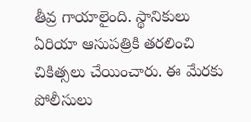తీవ్ర గాయాలైంది. స్థానికులు ఏరియా ఆసుపత్రికి తరలించి చికిత్సలు చేయించారు. ఈ మేరకు పోలీసులు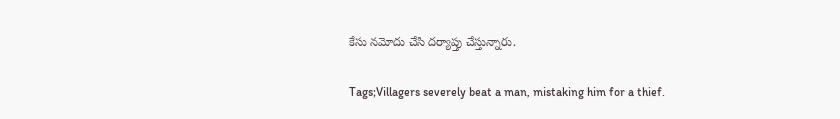కేసు నమోదు చేసి దర్యాప్తు చేస్తున్నారు.

Tags;Villagers severely beat a man, mistaking him for a thief.